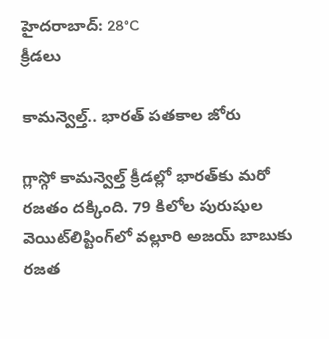హైదరాబాద్: 28°C
క్రీడలు

కామన్వెల్త్.. భారత్ పతకాల జోరు

గ్లాస్గో కామన్వెల్త్ క్రీడల్లో భారత్‌కు మరో రజతం దక్కింది. 79 కిలోల పురుషుల వెయిట్‌లిప్టింగ్‌లో వల్లూరి అజయ్ బాబుకు రజత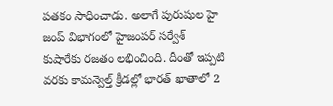పతకం సాధించాడు. అలాగే పురుషుల హై జంప్ విభాగంలో హైజంపర్ సర్వేశ్ కుషారేకు రజతం లభించింది. దీంతో ఇప్పటి వరకు కామన్వెల్త్ క్రీడల్లో భారత్‌ ఖాతాలో 2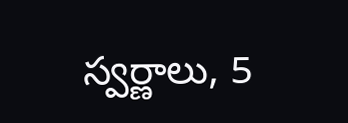స్వర్ణాలు, 5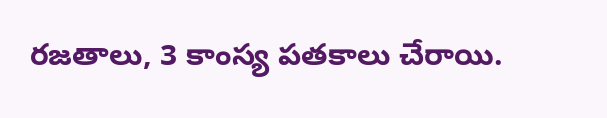రజతాలు, 3 కాంస్య పతకాలు చేరాయి.